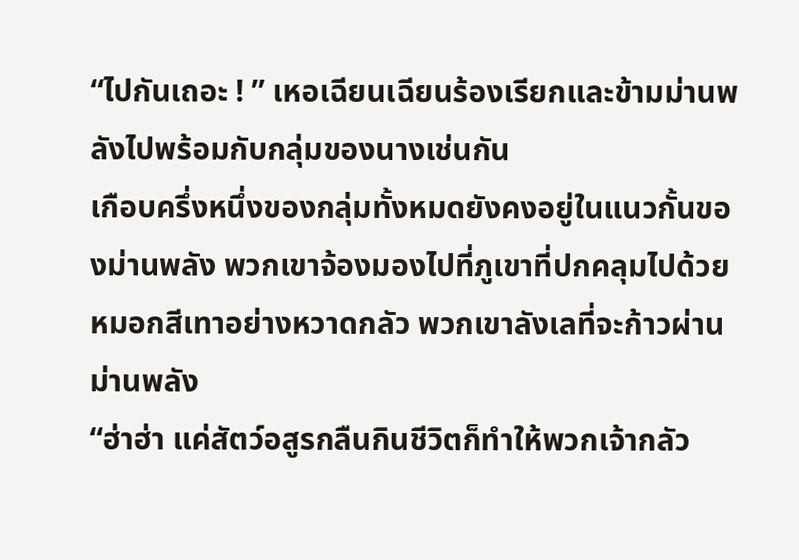“ไปกันเถอะ ! ” เหอเฉียนเฉียนร้องเรียกและข้ามม่านพลังไปพร้อมกับกลุ่มของนางเช่นกัน
เกือบครึ่งหนึ่งของกลุ่มทั้งหมดยังคงอยู่ในแนวกั้นของม่านพลัง พวกเขาจ้องมองไปที่ภูเขาที่ปกคลุมไปด้วยหมอกสีเทาอย่างหวาดกลัว พวกเขาลังเลที่จะก้าวผ่านม่านพลัง
“ฮ่าฮ่า แค่สัตว์อสูรกลืนกินชีวิตก็ทำให้พวกเจ้ากลัว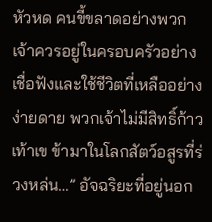หัวหด คนขี้ขลาดอย่างพวกเจ้าควรอยู่ในครอบครัวอย่างเชื่อฟังและใช้ชีวิตที่เหลืออย่างง่ายดาย พวกเจ้าไม่มีสิทธิ์ก้าวเท้าเข ข้ามาในโลกสัตว์อสูรที่ร่วงหล่น…” อัจฉริยะที่อยู่นอก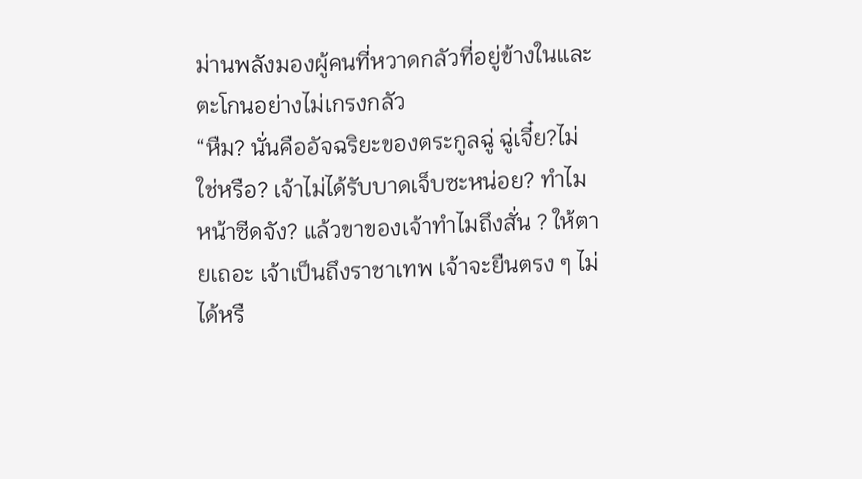ม่านพลังมองผู้คนที่หวาดกลัวที่อยู่ข้างในและตะโกนอย่างไม่เกรงกลัว
“หืม? นั่นคืออัจฉริยะของตระกูลฉู่ ฉู่เจี๋ย?ไม่ใช่หรือ? เจ้าไม่ได้รับบาดเจ็บซะหน่อย? ทำไมหน้าซีดจัง? แล้วขาของเจ้าทำไมถึงสั่น ? ให้ตายเถอะ เจ้าเป็นถึงราชาเทพ เจ้าจะยืนตรง ๆ ไม่ได้หรื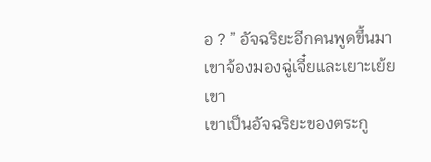อ ? ” อัจฉริยะอีกคนพูดขึ้นมา เขาจ้องมองฉู่เจี๋ยและเยาะเย้ยเขา
เขาเป็นอัจฉริยะของตระกู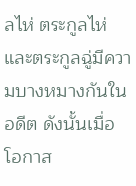ลไห่ ตระกูลไห่และตระกูลฉู่มีความบางหมางกันในอดีต ดังนั้นเมื่อโอกาส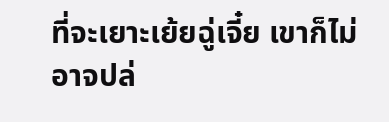ที่จะเยาะเย้ยฉู่เจี๋ย เขาก็ไม่อาจปล่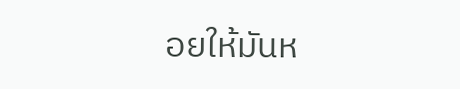อยให้มันห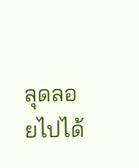ลุดลอยไปได้